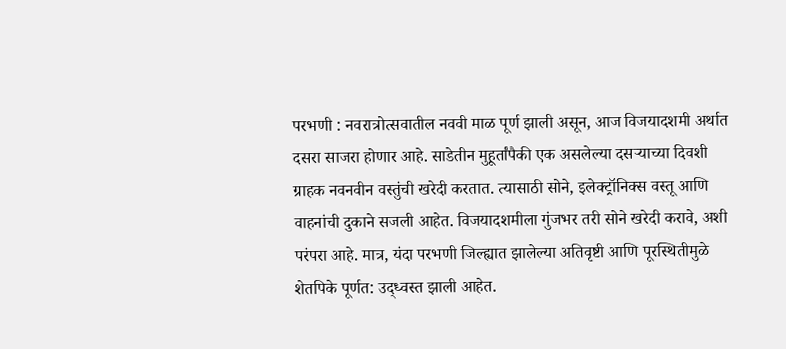परभणी : नवरात्रोत्सवातील नववी माळ पूर्ण झाली असून, आज विजयादशमी अर्थात दसरा साजरा होणार आहे. साडेतीन मुहूर्तांपैकी एक असलेल्या दसऱ्याच्या दिवशी ग्राहक नवनवीन वस्तुंची खरेदी करतात. त्यासाठी सोने, इलेक्ट्रॉनिक्स वस्तू आणि वाहनांची दुकाने सजली आहेत. विजयादशमीला गुंजभर तरी सोने खरेदी करावे, अशी परंपरा आहे. मात्र, यंदा परभणी जिल्ह्यात झालेल्या अतिवृष्टी आणि पूरस्थितीमुळे शेतपिके पूर्णत: उद्ध्वस्त झाली आहेत.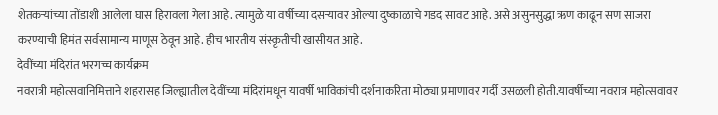शेतकऱ्यांच्या तोंडाशी आलेला घास हिरावला गेला आहे. त्यामुळे या वर्षीच्या दसऱ्यावर ओल्या दुष्काळाचे गडद सावट आहे. असे असुनसुद्धा ऋण काढून सण साजरा करण्याची हिमंत सर्वसामान्य माणूस ठेवून आहे. हीच भारतीय संस्कृतीची खासीयत आहे.
देवींच्या मंदिरांत भरगच्च कार्यक्रम
नवरात्री महोत्सवानिमित्ताने शहरासह जिल्ह्यातील देवींच्या मंदिरांमधून यावर्षी भाविकांची दर्शनाकरिता मोठ्या प्रमाणावर गर्दी उसळली होती.यावर्षीच्या नवरात्र महोत्सवावर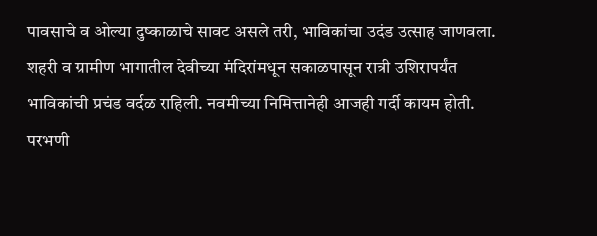पावसाचे व ओल्या दुष्काळाचे सावट असले तरी, भाविकांचा उदंड उत्साह जाणवला. शहरी व ग्रामीण भागातील देवीच्या मंदिरांमधून सकाळपासून रात्री उशिरापर्यंत भाविकांची प्रचंड वर्दळ राहिली. नवमीच्या निमित्तानेही आजही गर्दी कायम होती. परभणी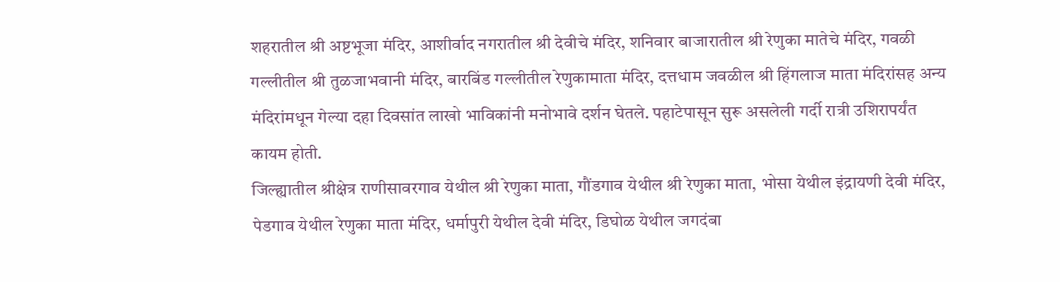शहरातील श्री अष्टभूजा मंदिर, आशीर्वाद नगरातील श्री देवीचे मंदिर, शनिवार बाजारातील श्री रेणुका मातेचे मंदिर, गवळी गल्लीतील श्री तुळजाभवानी मंदिर, बारबिंड गल्लीतील रेणुकामाता मंदिर, दत्तधाम जवळील श्री हिंगलाज माता मंदिरांसह अन्य मंदिरांमधून गेल्या दहा दिवसांत लाखो भाविकांनी मनोभावे दर्शन घेतले. पहाटेपासून सुरू असलेली गर्दी रात्री उशिरापर्यंत कायम होती.
जिल्ह्यातील श्रीक्षेत्र राणीसावरगाव येथील श्री रेणुका माता, गौंडगाव येथील श्री रेणुका माता, भोसा येथील इंद्रायणी देवी मंदिर, पेडगाव येथील रेणुका माता मंदिर, धर्मापुरी येथील देवी मंदिर, डिघोळ येथील जगदंबा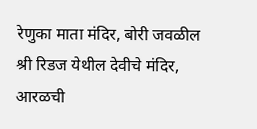रेणुका माता मंदिर, बोरी जवळील श्री रिडज येथील देवीचे मंदिर, आरळची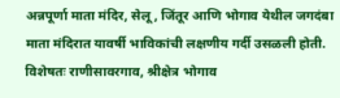अन्नपूर्णा माता मंदिर, सेलू, जिंतूर आणि भोगाव येथील जगदंबा माता मंदिरात यावर्षी भाविकांची लक्षणीय गर्दी उसळली होती. विशेषतः राणीसावरगाव, श्रीक्षेत्र भोगाव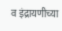व इंद्रायणीच्या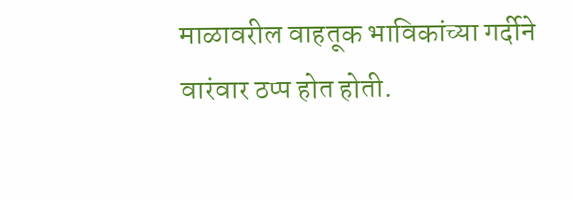माळावरील वाहतूक भाविकांच्या गर्दीने वारंवार ठप्प होत होती.